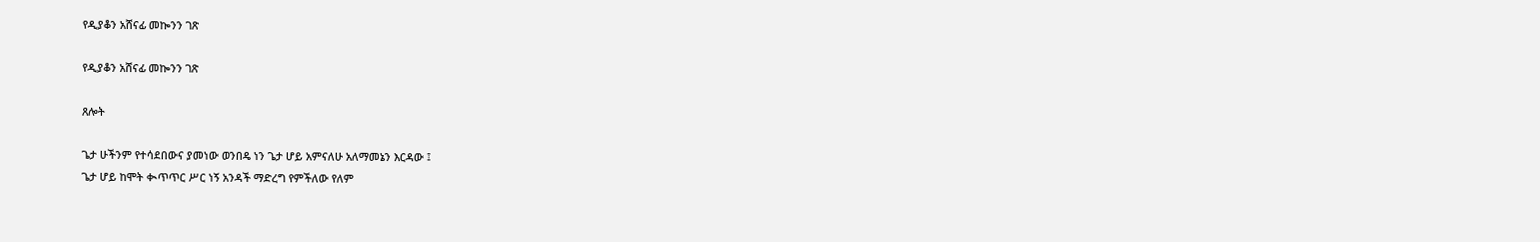የዲያቆን አሸናፊ መኰንን ገጽ

የዲያቆን አሸናፊ መኰንን ገጽ

ጸሎት

ጌታ ሁችንም የተሳደበውና ያመነው ወንበዴ ነን ጌታ ሆይ አምናለሁ አለማመኔን እርዳው ፤
ጌታ ሆይ ከሞት ቊጥጥር ሥር ነኝ አንዳች ማድረግ የምችለው የለም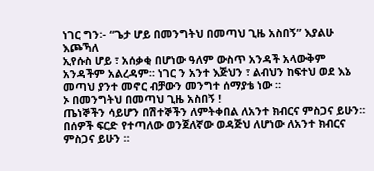ነገር ግን፡- “ጌታ ሆይ በመንግትህ በመጣህ ጊዜ አስበኝ” እያልሁ እጮኻለ
ኢየሱስ ሆይ ፣ አሰቃቂ በሆነው ዓለም ውስጥ አንዳች አላውቅም አንዳችም አልረዳም። ነገር ን አንተ እጅህን ፣ ልብህን ከፍተህ ወደ እኔ መጣህ ያንተ መኖር ብቻውን መንግተ ሰማያቴ ነው ።
ኦ በመንግትህ በመጣህ ጊዜ አስበኝ !
ጤነኞችን ሳይሆን በሽተኞችን ለምትቀበል ለአንተ ክብርና ምስጋና ይሁን።
በሰዎች ፍርድ የተጣለው ወንጀለኛው ወዳጅህ ለሆነው ለአንተ ክብርና ምስጋና ይሁን ።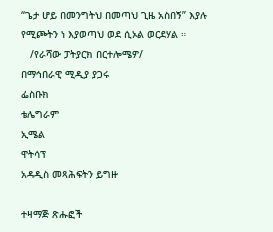“ጌታ ሆይ በመንግትህ በመጣህ ጊዜ አስበኝ” እያሉ የሚጮትን ነ እያወጣህ ወደ ሲኦል ወርደሃል ።
   /የራሻው ፓትያርክ በርተሎሜዎ/
በማኅበራዊ ሚዲያ ያጋሩ
ፌስቡክ
ቴሌግራም
ኢሜል
ዋትሳፕ
አዳዲስ መጻሕፍትን ይግዙ

ተዛማጅ ጽሑፎች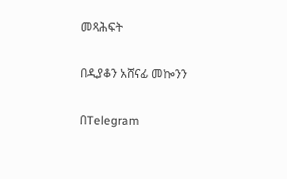መጻሕፍት

በዲያቆን አሸናፊ መኰንን

በTelegram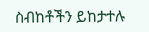ስብከቶችን ይከታተሉ